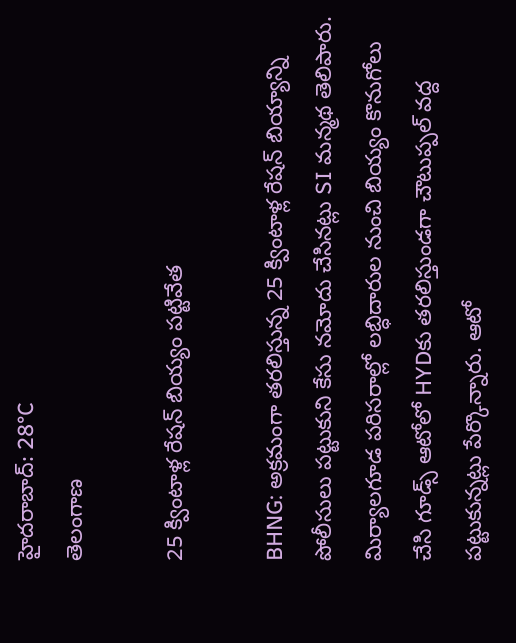హైదరాబాద్: 28°C
తెలంగాణ

25 క్వింటాళ్ల రేషన్ బియ్యం పట్టివేత

BHNG: అక్రమంగా తరలిస్తున్న 25 క్వింటాళ్ల రేషన్‌ బియ్యాన్ని పోలీసులు పట్టుకుని కేసు నమోదు చేసినట్లు SI మన్మథ తెలిపారు. మిర్యాలగూడ పరిసరాల్లో లబ్ధిదారుల నుంచి బియ్యం కొనుగోలు చేసి గూడ్స్‌ ఆటోలో HYDకు తరలిస్తుండగా చౌటుప్పల్‌ వద్ద పట్టుకున్నట్లు పేర్కొన్నారు. ఆటో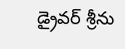డ్రైవర్‌ శ్రీను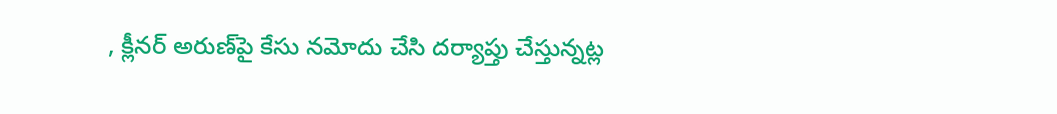, క్లీనర్ అరుణ్‌‌పై కేసు నమోదు చేసి దర్యాప్తు చేస్తున్నట్ల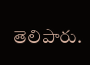తెలిపారు.